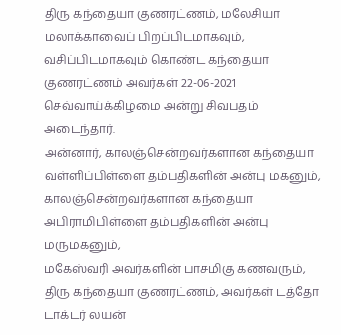திரு கந்தையா குணரட்ணம், மலேசியா மலாக்காவைப் பிறப்பிடமாகவும், வசிப்பிடமாகவும் கொண்ட கந்தையா குணரட்ணம் அவர்கள் 22-06-2021 செவ்வாய்க்கிழமை அன்று சிவபதம் அடைந்தார்.
அன்னார், காலஞ்சென்றவர்களான கந்தையா வள்ளிப்பிள்ளை தம்பதிகளின் அன்பு மகனும்,
காலஞ்சென்றவர்களான கந்தையா அபிராமிபிள்ளை தம்பதிகளின் அன்பு மருமகனும்,
மகேஸ்வரி அவர்களின் பாசமிகு கணவரும்,
திரு கந்தையா குணரட்ணம், அவர்கள் டத்தோ டாக்டர் லயன்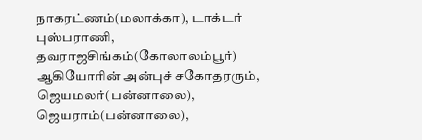நாகரட்ணம்(மலாக்கா), டாக்டர் புஸ்பராணி, தவராஜசிங்கம்(கோலாலம்பூர்) ஆகியோரின் அன்புச் சகோதரரும்,
ஜெயமலர்(பன்னாலை), ஜெயராம்(பன்னாலை),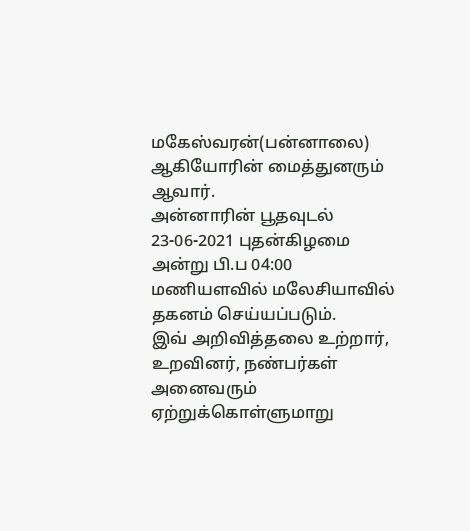மகேஸ்வரன்(பன்னாலை) ஆகியோரின் மைத்துனரும் ஆவார்.
அன்னாரின் பூதவுடல் 23-06-2021 புதன்கிழமை அன்று பி.ப 04:00 மணியளவில் மலேசியாவில் தகனம் செய்யப்படும்.
இவ் அறிவித்தலை உற்றார், உறவினர், நண்பர்கள் அனைவரும் ஏற்றுக்கொள்ளுமாறு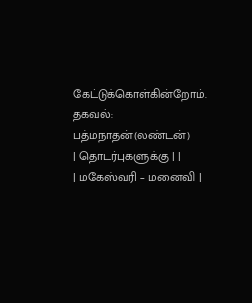கேட்டுக்கொள்கின்றோம்.
தகவல்: பத்மநாதன்(லண்டன்)
| தொடர்புகளுக்கு | |
| மகேஸ்வரி – மனைவி |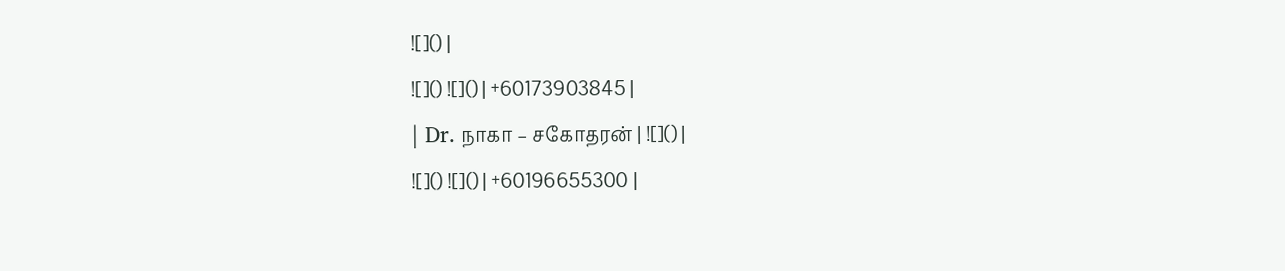![]() |
![]() ![]() | +60173903845 |
| Dr. நாகா – சகோதரன் | ![]() |
![]() ![]() | +60196655300 |